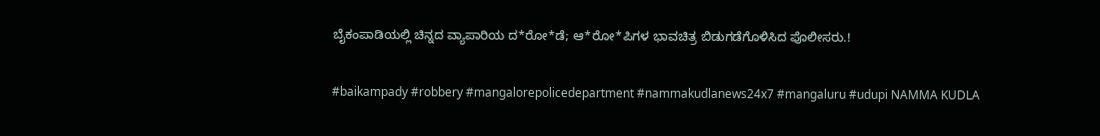ಬೈಕಂಪಾಡಿಯಲ್ಲಿ ಚಿನ್ನದ ವ್ಯಾಪಾರಿಯ ದ*ರೋ*ಡೆ; ಆ*ರೋ*ಪಿಗಳ ಭಾವಚಿತ್ರ ಬಿಡುಗಡೆಗೊಳಿಸಿದ ಪೊಲೀಸರು.!

#baikampady #robbery #mangalorepolicedepartment #nammakudlanews24x7 #mangaluru #udupi NAMMA KUDLA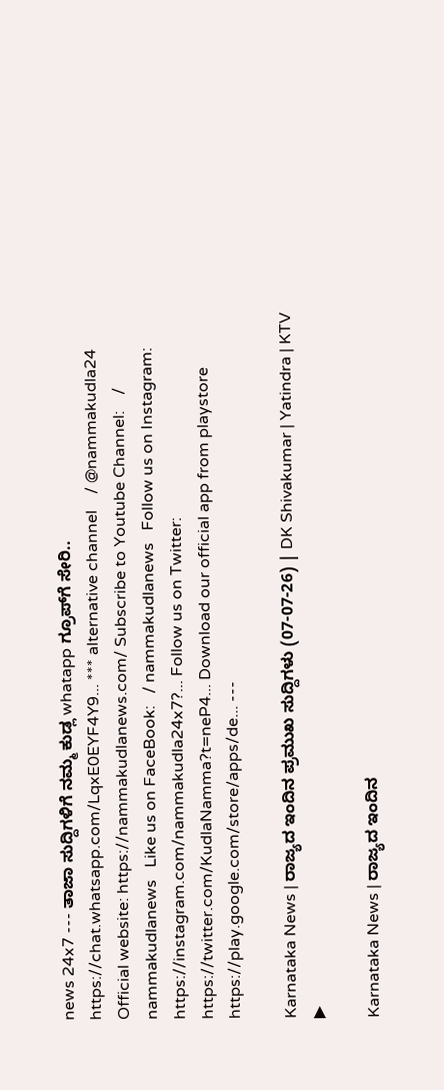news 24x7 --- ತಾಜಾ ಸುದ್ದಿಗಳಿಗೆ ನಮ್ಮ ಕುಡ್ಲ whatapp ಗ್ರೂಪ್‌ಗೆ ಸೇರಿ.. https://chat.whatsapp.com/LqxE0EYF4Y9... *** alternative channel    / @nammakudla24   Official website: https://nammakudlanews.com/ Subscribe to Youtube Channel:    / nammakudlanews   Like us on FaceBook:   / nammakudlanews   Follow us on Instagram: https://instagram.com/nammakudla24x7?... Follow us on Twitter: https://twitter.com/KudlaNamma?t=neP4... Download our official app from playstore https://play.google.com/store/apps/de... ---

Karnataka News | ರಾಜ್ಯದ ಇಂದಿನ ಪ್ರಮುಖ ಸುದ್ದಿಗಳು (07-07-26) | DK Shivakumar | Yatindra | KTV
▶

Karnataka News | ರಾಜ್ಯದ ಇಂದಿನ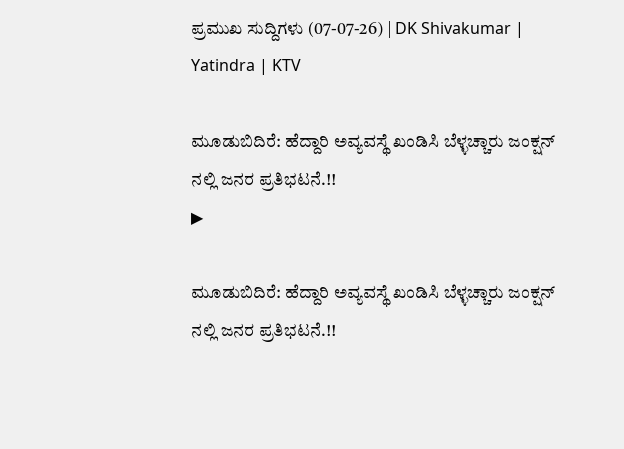ಪ್ರಮುಖ ಸುದ್ದಿಗಳು (07-07-26) | DK Shivakumar | Yatindra | KTV

ಮೂಡುಬಿದಿರೆ: ಹೆದ್ದಾರಿ ಅವ್ಯವಸ್ಥೆ ಖಂಡಿಸಿ ಬೆಳ್ಳಚ್ಚಾರು ಜಂಕ್ಷನ್‌ ನಲ್ಲಿ ಜನರ ಪ್ರತಿಭಟನೆ.!!
▶

ಮೂಡುಬಿದಿರೆ: ಹೆದ್ದಾರಿ ಅವ್ಯವಸ್ಥೆ ಖಂಡಿಸಿ ಬೆಳ್ಳಚ್ಚಾರು ಜಂಕ್ಷನ್‌ ನಲ್ಲಿ ಜನರ ಪ್ರತಿಭಟನೆ.!!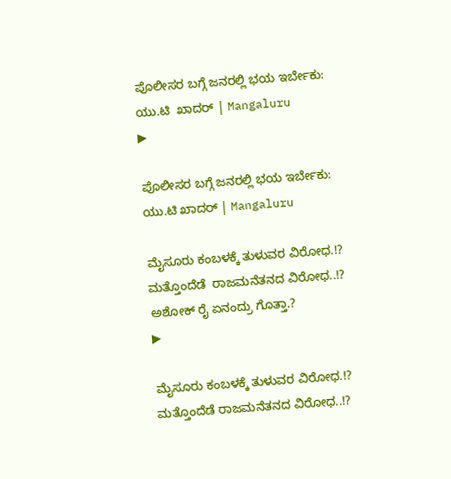ಪೊಲೀಸರ ಬಗ್ಗೆ ಜನರಲ್ಲಿ ಭಯ ಇರ್ಬೇಕು: ಯು.ಟಿ  ಖಾದರ್ | Mangaluru
▶

ಪೊಲೀಸರ ಬಗ್ಗೆ ಜನರಲ್ಲಿ ಭಯ ಇರ್ಬೇಕು: ಯು.ಟಿ ಖಾದರ್ | Mangaluru

ಮೈಸೂರು ಕಂಬಳಕ್ಕೆ ತುಳುವರ ವಿರೋಧ.!? ಮತ್ತೊಂದೆಡೆ  ರಾಜಮನೆತನದ ವಿರೋಧ..!? ಅಶೋಕ್ ರೈ ಏನಂದ್ರು ಗೊತ್ತಾ.?
▶

ಮೈಸೂರು ಕಂಬಳಕ್ಕೆ ತುಳುವರ ವಿರೋಧ.!? ಮತ್ತೊಂದೆಡೆ ರಾಜಮನೆತನದ ವಿರೋಧ..!?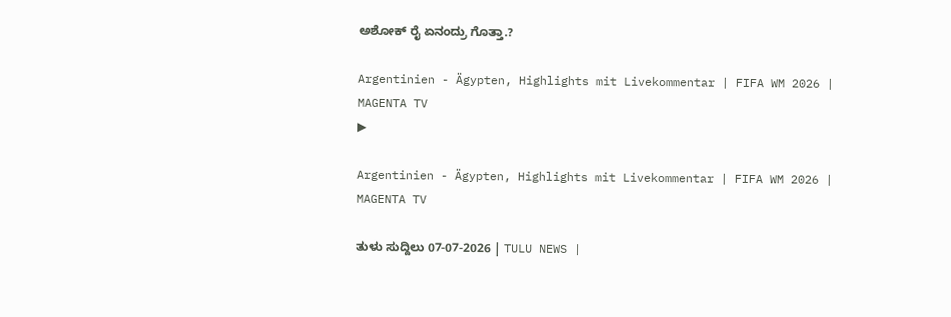ಅಶೋಕ್ ರೈ ಏನಂದ್ರು ಗೊತ್ತಾ.?

Argentinien - Ägypten, Highlights mit Livekommentar | FIFA WM 2026 | MAGENTA TV
▶

Argentinien - Ägypten, Highlights mit Livekommentar | FIFA WM 2026 | MAGENTA TV

ತುಳು ಸುದ್ದಿಲು 07-07-2026 | TULU NEWS |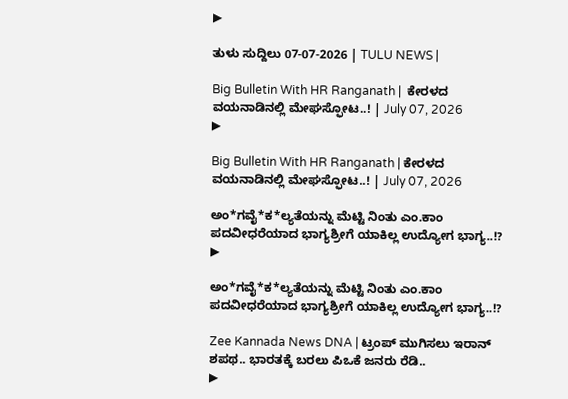▶

ತುಳು ಸುದ್ದಿಲು 07-07-2026 | TULU NEWS |

Big Bulletin With HR Ranganath |  ಕೇರಳದ ವಯನಾಡಿನಲ್ಲಿ ಮೇಘಸ್ಫೋಟ..! | July 07, 2026
▶

Big Bulletin With HR Ranganath | ಕೇರಳದ ವಯನಾಡಿನಲ್ಲಿ ಮೇಘಸ್ಫೋಟ..! | July 07, 2026

ಅಂ*ಗವೈ*ಕ*ಲ್ಯತೆಯನ್ನು ಮೆಟ್ಟಿ ನಿಂತು ಎಂ.ಕಾಂ ಪದವೀಧರೆಯಾದ ಭಾಗ್ಯಶ್ರೀಗೆ ಯಾಕಿಲ್ಲ ಉದ್ಯೋಗ ಭಾಗ್ಯ..!?
▶

ಅಂ*ಗವೈ*ಕ*ಲ್ಯತೆಯನ್ನು ಮೆಟ್ಟಿ ನಿಂತು ಎಂ.ಕಾಂ ಪದವೀಧರೆಯಾದ ಭಾಗ್ಯಶ್ರೀಗೆ ಯಾಕಿಲ್ಲ ಉದ್ಯೋಗ ಭಾಗ್ಯ..!?

Zee Kannada News DNA | ಟ್ರಂಪ್‌ ಮುಗಿಸಲು ಇರಾನ್‌ ಶಪಥ.. ಭಾರತಕ್ಕೆ ಬರಲು ಪಿಒಕೆ ಜನರು ರೆಡಿ..
▶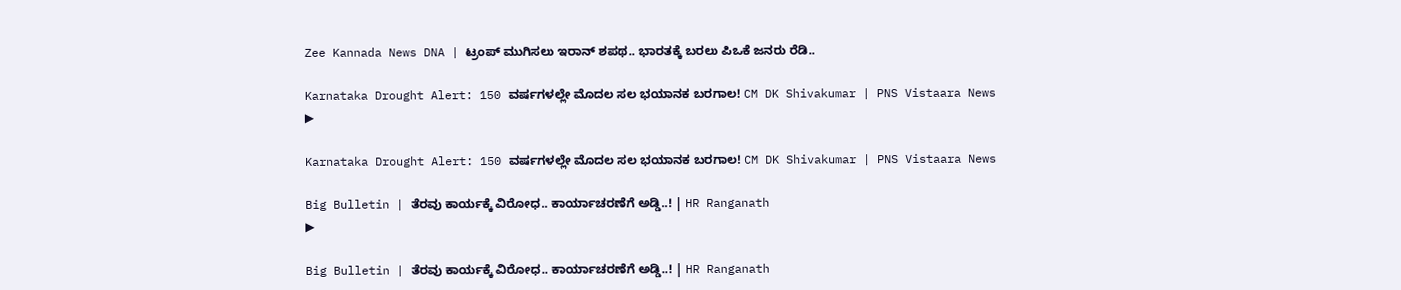Zee Kannada News DNA | ಟ್ರಂಪ್‌ ಮುಗಿಸಲು ಇರಾನ್‌ ಶಪಥ.. ಭಾರತಕ್ಕೆ ಬರಲು ಪಿಒಕೆ ಜನರು ರೆಡಿ..

Karnataka Drought Alert: 150 ವರ್ಷಗಳಲ್ಲೇ ಮೊದಲ ಸಲ ಭಯಾನಕ ಬರಗಾಲ! CM DK Shivakumar | PNS Vistaara News
▶

Karnataka Drought Alert: 150 ವರ್ಷಗಳಲ್ಲೇ ಮೊದಲ ಸಲ ಭಯಾನಕ ಬರಗಾಲ! CM DK Shivakumar | PNS Vistaara News

Big Bulletin | ತೆರವು ಕಾರ್ಯಕ್ಕೆ ವಿರೋಧ.. ಕಾರ್ಯಾಚರಣೆಗೆ ಅಡ್ಡಿ..! | HR Ranganath
▶

Big Bulletin | ತೆರವು ಕಾರ್ಯಕ್ಕೆ ವಿರೋಧ.. ಕಾರ್ಯಾಚರಣೆಗೆ ಅಡ್ಡಿ..! | HR Ranganath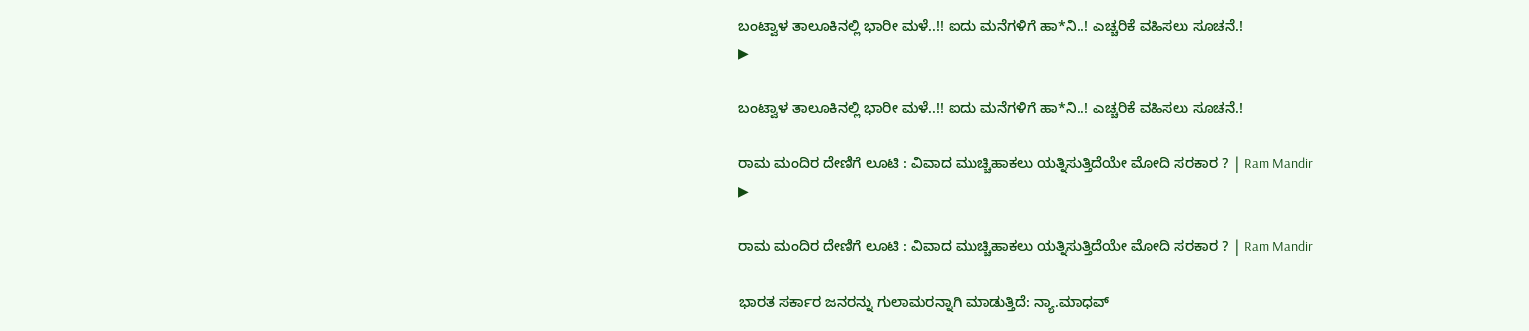ಬಂಟ್ವಾಳ ತಾಲೂಕಿನಲ್ಲಿ ಭಾರೀ ಮಳೆ..!! ಐದು ಮನೆಗಳಿಗೆ ಹಾ*ನಿ..! ಎಚ್ಚರಿಕೆ ವಹಿಸಲು ಸೂಚನೆ.!
▶

ಬಂಟ್ವಾಳ ತಾಲೂಕಿನಲ್ಲಿ ಭಾರೀ ಮಳೆ..!! ಐದು ಮನೆಗಳಿಗೆ ಹಾ*ನಿ..! ಎಚ್ಚರಿಕೆ ವಹಿಸಲು ಸೂಚನೆ.!

ರಾಮ ಮಂದಿರ ದೇಣಿಗೆ ಲೂಟಿ : ವಿವಾದ ಮುಚ್ಚಿಹಾಕಲು ಯತ್ನಿಸುತ್ತಿದೆಯೇ ಮೋದಿ ಸರಕಾರ ? | Ram Mandir
▶

ರಾಮ ಮಂದಿರ ದೇಣಿಗೆ ಲೂಟಿ : ವಿವಾದ ಮುಚ್ಚಿಹಾಕಲು ಯತ್ನಿಸುತ್ತಿದೆಯೇ ಮೋದಿ ಸರಕಾರ ? | Ram Mandir

ಭಾರತ ಸರ್ಕಾರ ಜನರನ್ನು ಗುಲಾಮರನ್ನಾಗಿ ಮಾಡುತ್ತಿದೆ: ನ್ಯಾ.ಮಾಧವ್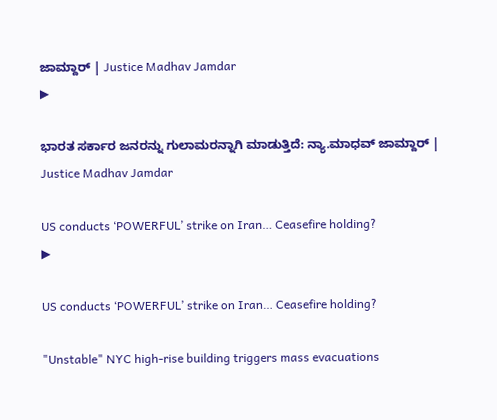ಜಾಮ್ದಾರ್ | Justice Madhav Jamdar
▶

ಭಾರತ ಸರ್ಕಾರ ಜನರನ್ನು ಗುಲಾಮರನ್ನಾಗಿ ಮಾಡುತ್ತಿದೆ: ನ್ಯಾ.ಮಾಧವ್ ಜಾಮ್ದಾರ್ | Justice Madhav Jamdar

US conducts ‘POWERFUL’ strike on Iran… Ceasefire holding?
▶

US conducts ‘POWERFUL’ strike on Iran… Ceasefire holding?

"Unstable" NYC high-rise building triggers mass evacuations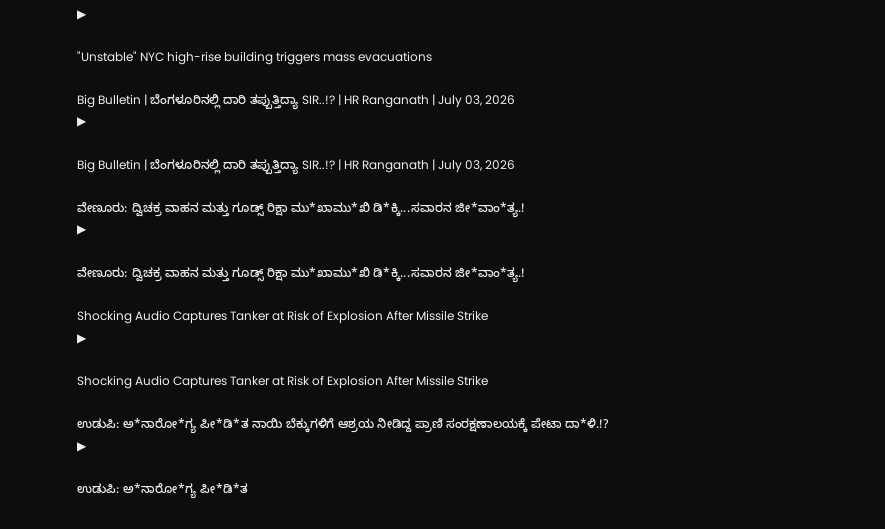▶

"Unstable" NYC high-rise building triggers mass evacuations

Big Bulletin | ಬೆಂಗಳೂರಿನಲ್ಲಿ ದಾರಿ ತಪ್ಪುತ್ತಿದ್ಯಾ SIR..!? | HR Ranganath | July 03, 2026
▶

Big Bulletin | ಬೆಂಗಳೂರಿನಲ್ಲಿ ದಾರಿ ತಪ್ಪುತ್ತಿದ್ಯಾ SIR..!? | HR Ranganath | July 03, 2026

ವೇಣೂರು: ದ್ವಿಚಕ್ರ ವಾಹನ ಮತ್ತು ಗೂಡ್ಸ್ ರಿಕ್ಷಾ ಮು*ಖಾಮು*ಖಿ ಡಿ*ಕ್ಕಿ...ಸವಾರನ ಜೀ*ವಾಂ*ತ್ಯ.!
▶

ವೇಣೂರು: ದ್ವಿಚಕ್ರ ವಾಹನ ಮತ್ತು ಗೂಡ್ಸ್ ರಿಕ್ಷಾ ಮು*ಖಾಮು*ಖಿ ಡಿ*ಕ್ಕಿ...ಸವಾರನ ಜೀ*ವಾಂ*ತ್ಯ.!

Shocking Audio Captures Tanker at Risk of Explosion After Missile Strike
▶

Shocking Audio Captures Tanker at Risk of Explosion After Missile Strike

ಉಡುಪಿ: ಅ*ನಾರೋ*ಗ್ಯ ಪೀ*ಡಿ*ತ ನಾಯಿ ಬೆಕ್ಕುಗಳಿಗೆ ಆಶ್ರಯ ನೀಡಿದ್ದ ಪ್ರಾಣಿ ಸಂರಕ್ಷಣಾಲಯಕ್ಕೆ ಪೇಟಾ ದಾ*ಳಿ.!?
▶

ಉಡುಪಿ: ಅ*ನಾರೋ*ಗ್ಯ ಪೀ*ಡಿ*ತ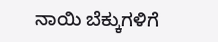ನಾಯಿ ಬೆಕ್ಕುಗಳಿಗೆ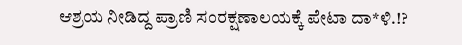ಆಶ್ರಯ ನೀಡಿದ್ದ ಪ್ರಾಣಿ ಸಂರಕ್ಷಣಾಲಯಕ್ಕೆ ಪೇಟಾ ದಾ*ಳಿ.!?